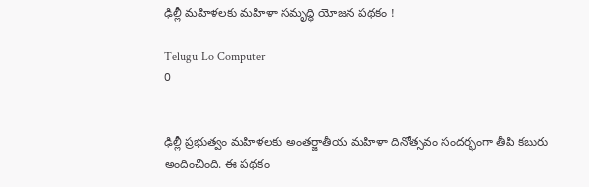ఢిల్లీ మహిళలకు మహిళా సమృద్ధి యోజన పథకం !

Telugu Lo Computer
0


ఢిల్లీ ప్రభుత్వం మహిళలకు అంతర్జాతీయ మహిళా దినోత్సవం సందర్భంగా తీపి కబురు అందించింది. ఈ పథకం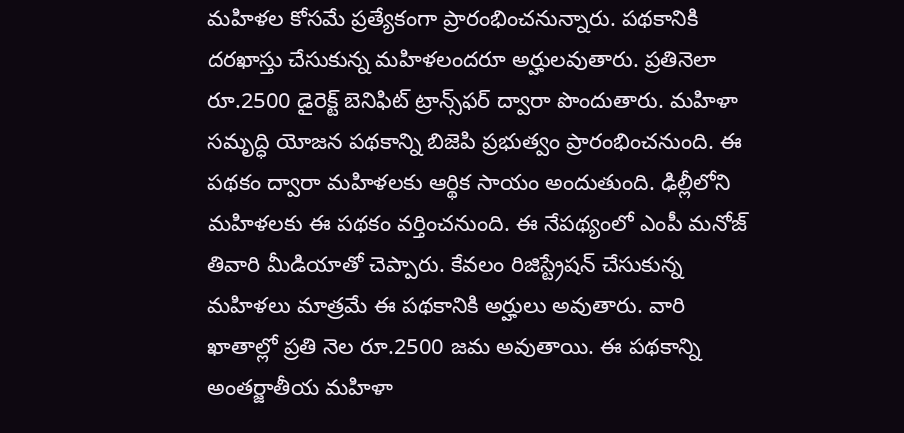మహిళల కోసమే ప్రత్యేకంగా ప్రారంభించనున్నారు. పథకానికి దరఖాస్తు చేసుకున్న మహిళలందరూ అర్హులవుతారు. ప్రతినెలా రూ.2500 డైరెక్ట్ బెనిఫిట్ ట్రాన్స్‌ఫర్ ద్వారా పొందుతారు. మహిళా సమృద్ధి యోజన పథకాన్ని బిజెపి ప్రభుత్వం ప్రారంభించనుంది. ఈ పథకం ద్వారా మహిళలకు ఆర్థిక సాయం అందుతుంది. ఢిల్లీలోని మహిళలకు ఈ పథకం వర్తించనుంది. ఈ నేపథ్యంలో ఎంపీ మనోజ్ తివారి మీడియాతో చెప్పారు. కేవలం రిజిస్ట్రేషన్ చేసుకున్న మహిళలు మాత్రమే ఈ పథకానికి అర్హులు అవుతారు. వారి ఖాతాల్లో ప్రతి నెల రూ.2500 జమ అవుతాయి. ఈ పథకాన్ని అంతర్జాతీయ మహిళా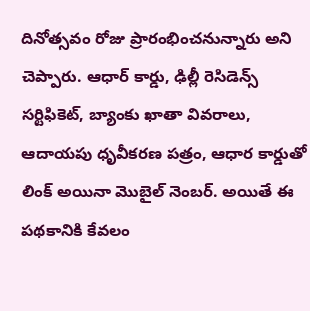దినోత్సవం రోజు ప్రారంభించనున్నారు అని చెప్పారు. ఆధార్ కార్డు, ఢిల్లీ రెసిడెన్స్ సర్టిఫికెట్, బ్యాంకు ఖాతా వివరాలు, ఆదాయపు ధృవీకరణ పత్రం, ఆధార కార్డుతో లింక్ అయినా మొబైల్ నెంబర్. అయితే ఈ పథకానికి కేవలం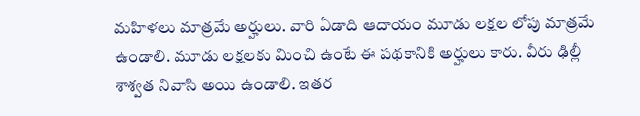మహిళలు మాత్రమే అర్హులు. వారి ఏడాది ఆదాయం మూడు లక్షల లోపు మాత్రమే ఉండాలి. మూడు లక్షలకు మించి ఉంటే ఈ పథకానికి అర్హులు కారు. వీరు ఢిల్లీ శాశ్వత నివాసి అయి ఉండాలి. ఇతర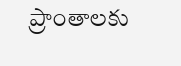ప్రాంతాలకు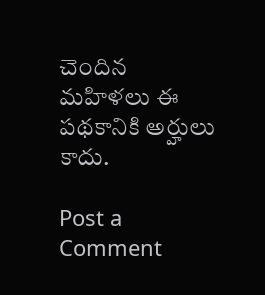చెందిన మహిళలు ఈ పథకానికి అర్హులు కాదు.

Post a Comment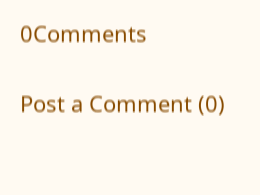0Comments

Post a Comment (0)